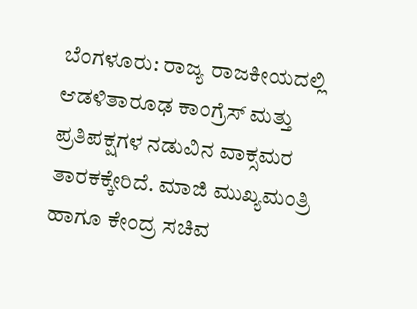ಬೆಂಗಳೂರು: ರಾಜ್ಯ ರಾಜಕೀಯದಲ್ಲಿ ಆಡಳಿತಾರೂಢ ಕಾಂಗ್ರೆಸ್ ಮತ್ತು ಪ್ರತಿಪಕ್ಷಗಳ ನಡುವಿನ ವಾಕ್ಸಮರ ತಾರಕಕ್ಕೇರಿದೆ. ಮಾಜಿ ಮುಖ್ಯಮಂತ್ರಿ ಹಾಗೂ ಕೇಂದ್ರ ಸಚಿವ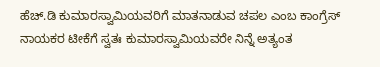ಹೆಚ್.ಡಿ ಕುಮಾರಸ್ವಾಮಿಯವರಿಗೆ ಮಾತನಾಡುವ ಚಪಲ ಎಂಬ ಕಾಂಗ್ರೆಸ್ ನಾಯಕರ ಟೀಕೆಗೆ ಸ್ವತಃ ಕುಮಾರಸ್ವಾಮಿಯವರೇ ನಿನ್ನೆ ಅತ್ಯಂತ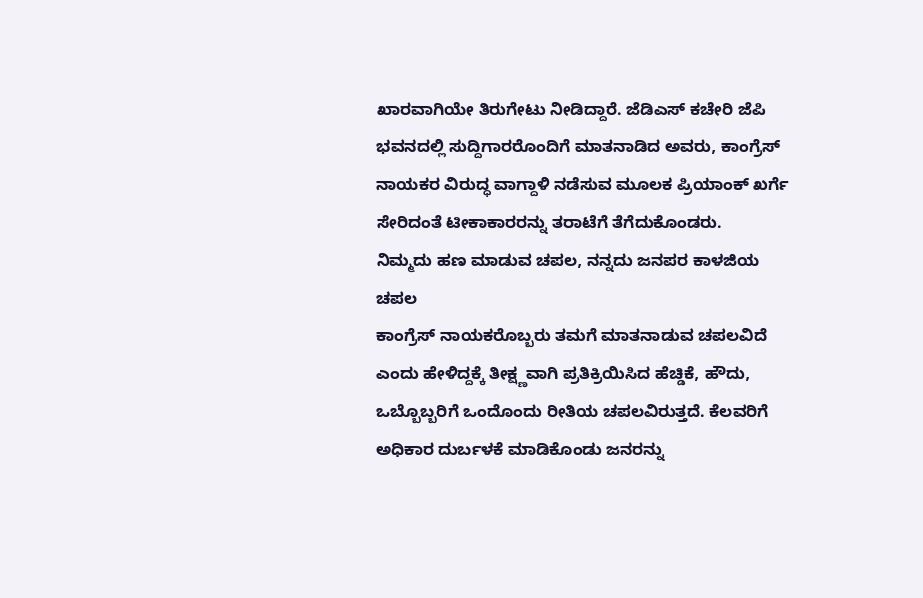ಖಾರವಾಗಿಯೇ ತಿರುಗೇಟು ನೀಡಿದ್ದಾರೆ. ಜೆಡಿಎಸ್ ಕಚೇರಿ ಜೆಪಿ ಭವನದಲ್ಲಿ ಸುದ್ದಿಗಾರರೊಂದಿಗೆ ಮಾತನಾಡಿದ ಅವರು, ಕಾಂಗ್ರೆಸ್ ನಾಯಕರ ವಿರುದ್ಧ ವಾಗ್ದಾಳಿ ನಡೆಸುವ ಮೂಲಕ ಪ್ರಿಯಾಂಕ್ ಖರ್ಗೆ ಸೇರಿದಂತೆ ಟೀಕಾಕಾರರನ್ನು ತರಾಟೆಗೆ ತೆಗೆದುಕೊಂಡರು.
ನಿಮ್ಮದು ಹಣ ಮಾಡುವ ಚಪಲ, ನನ್ನದು ಜನಪರ ಕಾಳಜಿಯ ಚಪಲ
ಕಾಂಗ್ರೆಸ್ ನಾಯಕರೊಬ್ಬರು ತಮಗೆ ಮಾತನಾಡುವ ಚಪಲವಿದೆ ಎಂದು ಹೇಳಿದ್ದಕ್ಕೆ ತೀಕ್ಷ್ಣವಾಗಿ ಪ್ರತಿಕ್ರಿಯಿಸಿದ ಹೆಚ್ಡಿಕೆ, ಹೌದು, ಒಬ್ಬೊಬ್ಬರಿಗೆ ಒಂದೊಂದು ರೀತಿಯ ಚಪಲವಿರುತ್ತದೆ. ಕೆಲವರಿಗೆ ಅಧಿಕಾರ ದುರ್ಬಳಕೆ ಮಾಡಿಕೊಂಡು ಜನರನ್ನು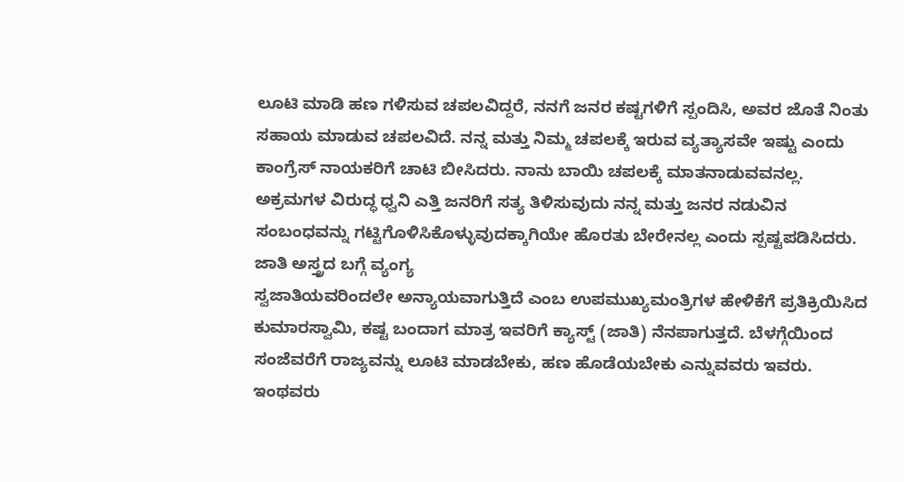ಲೂಟಿ ಮಾಡಿ ಹಣ ಗಳಿಸುವ ಚಪಲವಿದ್ದರೆ, ನನಗೆ ಜನರ ಕಷ್ಟಗಳಿಗೆ ಸ್ಪಂದಿಸಿ, ಅವರ ಜೊತೆ ನಿಂತು ಸಹಾಯ ಮಾಡುವ ಚಪಲವಿದೆ. ನನ್ನ ಮತ್ತು ನಿಮ್ಮ ಚಪಲಕ್ಕೆ ಇರುವ ವ್ಯತ್ಯಾಸವೇ ಇಷ್ಟು ಎಂದು ಕಾಂಗ್ರೆಸ್ ನಾಯಕರಿಗೆ ಚಾಟಿ ಬೀಸಿದರು. ನಾನು ಬಾಯಿ ಚಪಲಕ್ಕೆ ಮಾತನಾಡುವವನಲ್ಲ. ಅಕ್ರಮಗಳ ವಿರುದ್ಧ ಧ್ವನಿ ಎತ್ತಿ ಜನರಿಗೆ ಸತ್ಯ ತಿಳಿಸುವುದು ನನ್ನ ಮತ್ತು ಜನರ ನಡುವಿನ ಸಂಬಂಧವನ್ನು ಗಟ್ಟಿಗೊಳಿಸಿಕೊಳ್ಳುವುದಕ್ಕಾಗಿಯೇ ಹೊರತು ಬೇರೇನಲ್ಲ ಎಂದು ಸ್ಪಷ್ಟಪಡಿಸಿದರು.
ಜಾತಿ ಅಸ್ತ್ರದ ಬಗ್ಗೆ ವ್ಯಂಗ್ಯ
ಸ್ವಜಾತಿಯವರಿಂದಲೇ ಅನ್ಯಾಯವಾಗುತ್ತಿದೆ ಎಂಬ ಉಪಮುಖ್ಯಮಂತ್ರಿಗಳ ಹೇಳಿಕೆಗೆ ಪ್ರತಿಕ್ರಿಯಿಸಿದ ಕುಮಾರಸ್ವಾಮಿ, ಕಷ್ಟ ಬಂದಾಗ ಮಾತ್ರ ಇವರಿಗೆ ಕ್ಯಾಸ್ಟ್ (ಜಾತಿ) ನೆನಪಾಗುತ್ತದೆ. ಬೆಳಗ್ಗೆಯಿಂದ ಸಂಜೆವರೆಗೆ ರಾಜ್ಯವನ್ನು ಲೂಟಿ ಮಾಡಬೇಕು, ಹಣ ಹೊಡೆಯಬೇಕು ಎನ್ನುವವರು ಇವರು. ಇಂಥವರು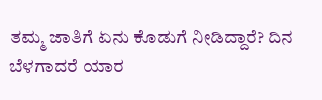ತಮ್ಮ ಜಾತಿಗೆ ಏನು ಕೊಡುಗೆ ನೀಡಿದ್ದಾರೆ? ದಿನ ಬೆಳಗಾದರೆ ಯಾರ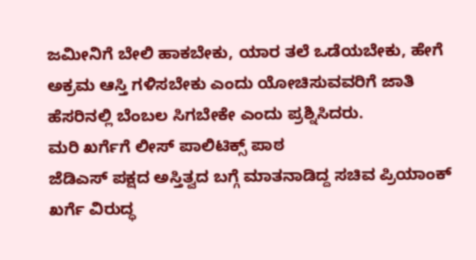ಜಮೀನಿಗೆ ಬೇಲಿ ಹಾಕಬೇಕು, ಯಾರ ತಲೆ ಒಡೆಯಬೇಕು, ಹೇಗೆ ಅಕ್ರಮ ಆಸ್ತಿ ಗಳಿಸಬೇಕು ಎಂದು ಯೋಚಿಸುವವರಿಗೆ ಜಾತಿ ಹೆಸರಿನಲ್ಲಿ ಬೆಂಬಲ ಸಿಗಬೇಕೇ ಎಂದು ಪ್ರಶ್ನಿಸಿದರು.
ಮರಿ ಖರ್ಗೆಗೆ ಲೀಸ್ ಪಾಲಿಟಿಕ್ಸ್ ಪಾಠ
ಜೆಡಿಎಸ್ ಪಕ್ಷದ ಅಸ್ತಿತ್ವದ ಬಗ್ಗೆ ಮಾತನಾಡಿದ್ದ ಸಚಿವ ಪ್ರಿಯಾಂಕ್ ಖರ್ಗೆ ವಿರುದ್ಧ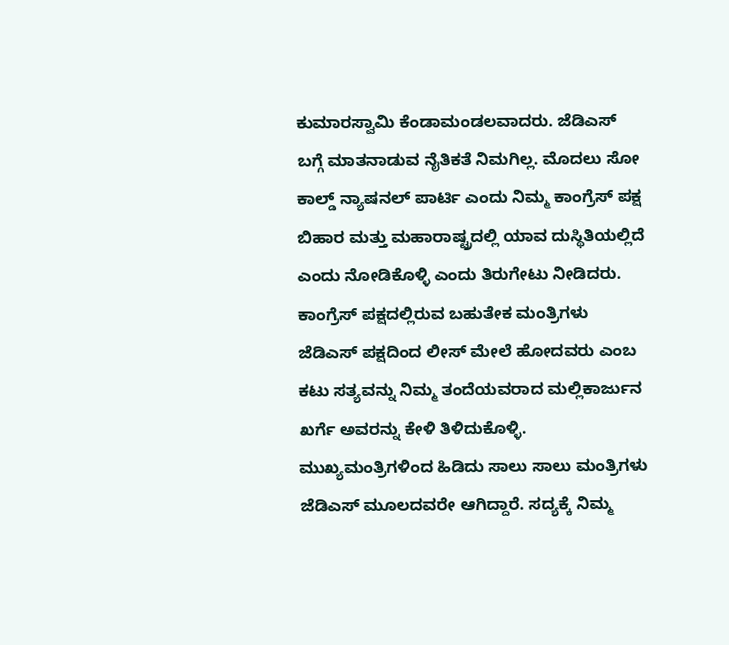ಕುಮಾರಸ್ವಾಮಿ ಕೆಂಡಾಮಂಡಲವಾದರು. ಜೆಡಿಎಸ್ ಬಗ್ಗೆ ಮಾತನಾಡುವ ನೈತಿಕತೆ ನಿಮಗಿಲ್ಲ. ಮೊದಲು ಸೋ ಕಾಲ್ಡ್ ನ್ಯಾಷನಲ್ ಪಾರ್ಟಿ ಎಂದು ನಿಮ್ಮ ಕಾಂಗ್ರೆಸ್ ಪಕ್ಷ ಬಿಹಾರ ಮತ್ತು ಮಹಾರಾಷ್ಟ್ರದಲ್ಲಿ ಯಾವ ದುಸ್ಥಿತಿಯಲ್ಲಿದೆ ಎಂದು ನೋಡಿಕೊಳ್ಳಿ ಎಂದು ತಿರುಗೇಟು ನೀಡಿದರು.
ಕಾಂಗ್ರೆಸ್ ಪಕ್ಷದಲ್ಲಿರುವ ಬಹುತೇಕ ಮಂತ್ರಿಗಳು ಜೆಡಿಎಸ್ ಪಕ್ಷದಿಂದ ಲೀಸ್ ಮೇಲೆ ಹೋದವರು ಎಂಬ ಕಟು ಸತ್ಯವನ್ನು ನಿಮ್ಮ ತಂದೆಯವರಾದ ಮಲ್ಲಿಕಾರ್ಜುನ ಖರ್ಗೆ ಅವರನ್ನು ಕೇಳಿ ತಿಳಿದುಕೊಳ್ಳಿ. ಮುಖ್ಯಮಂತ್ರಿಗಳಿಂದ ಹಿಡಿದು ಸಾಲು ಸಾಲು ಮಂತ್ರಿಗಳು ಜೆಡಿಎಸ್ ಮೂಲದವರೇ ಆಗಿದ್ದಾರೆ. ಸದ್ಯಕ್ಕೆ ನಿಮ್ಮ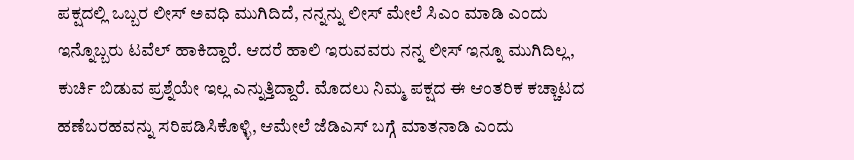ಪಕ್ಷದಲ್ಲಿ ಒಬ್ಬರ ಲೀಸ್ ಅವಧಿ ಮುಗಿದಿದೆ, ನನ್ನನ್ನು ಲೀಸ್ ಮೇಲೆ ಸಿಎಂ ಮಾಡಿ ಎಂದು ಇನ್ನೊಬ್ಬರು ಟವೆಲ್ ಹಾಕಿದ್ದಾರೆ. ಆದರೆ ಹಾಲಿ ಇರುವವರು ನನ್ನ ಲೀಸ್ ಇನ್ನೂ ಮುಗಿದಿಲ್ಲ, ಕುರ್ಚಿ ಬಿಡುವ ಪ್ರಶ್ನೆಯೇ ಇಲ್ಲ ಎನ್ನುತ್ತಿದ್ದಾರೆ. ಮೊದಲು ನಿಮ್ಮ ಪಕ್ಷದ ಈ ಆಂತರಿಕ ಕಚ್ಚಾಟದ ಹಣೆಬರಹವನ್ನು ಸರಿಪಡಿಸಿಕೊಳ್ಳಿ, ಆಮೇಲೆ ಜೆಡಿಎಸ್ ಬಗ್ಗೆ ಮಾತನಾಡಿ ಎಂದು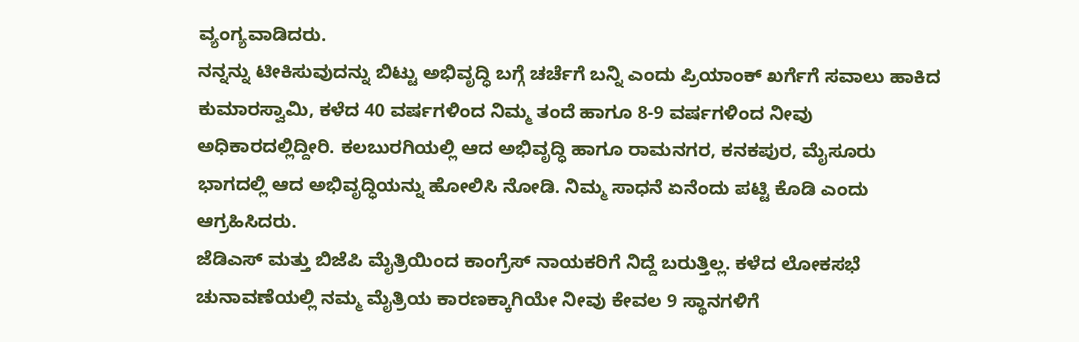ವ್ಯಂಗ್ಯವಾಡಿದರು.
ನನ್ನನ್ನು ಟೀಕಿಸುವುದನ್ನು ಬಿಟ್ಟು ಅಭಿವೃದ್ಧಿ ಬಗ್ಗೆ ಚರ್ಚೆಗೆ ಬನ್ನಿ ಎಂದು ಪ್ರಿಯಾಂಕ್ ಖರ್ಗೆಗೆ ಸವಾಲು ಹಾಕಿದ ಕುಮಾರಸ್ವಾಮಿ, ಕಳೆದ 40 ವರ್ಷಗಳಿಂದ ನಿಮ್ಮ ತಂದೆ ಹಾಗೂ 8-9 ವರ್ಷಗಳಿಂದ ನೀವು ಅಧಿಕಾರದಲ್ಲಿದ್ದೀರಿ. ಕಲಬುರಗಿಯಲ್ಲಿ ಆದ ಅಭಿವೃದ್ಧಿ ಹಾಗೂ ರಾಮನಗರ, ಕನಕಪುರ, ಮೈಸೂರು ಭಾಗದಲ್ಲಿ ಆದ ಅಭಿವೃದ್ಧಿಯನ್ನು ಹೋಲಿಸಿ ನೋಡಿ. ನಿಮ್ಮ ಸಾಧನೆ ಏನೆಂದು ಪಟ್ಟಿ ಕೊಡಿ ಎಂದು ಆಗ್ರಹಿಸಿದರು.
ಜೆಡಿಎಸ್ ಮತ್ತು ಬಿಜೆಪಿ ಮೈತ್ರಿಯಿಂದ ಕಾಂಗ್ರೆಸ್ ನಾಯಕರಿಗೆ ನಿದ್ದೆ ಬರುತ್ತಿಲ್ಲ. ಕಳೆದ ಲೋಕಸಭೆ ಚುನಾವಣೆಯಲ್ಲಿ ನಮ್ಮ ಮೈತ್ರಿಯ ಕಾರಣಕ್ಕಾಗಿಯೇ ನೀವು ಕೇವಲ 9 ಸ್ಥಾನಗಳಿಗೆ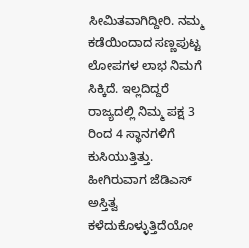ಸೀಮಿತವಾಗಿದ್ದೀರಿ. ನಮ್ಮ ಕಡೆಯಿಂದಾದ ಸಣ್ಣಪುಟ್ಟ ಲೋಪಗಳ ಲಾಭ ನಿಮಗೆ ಸಿಕ್ಕಿದೆ. ಇಲ್ಲದಿದ್ದರೆ ರಾಜ್ಯದಲ್ಲಿ ನಿಮ್ಮ ಪಕ್ಷ 3 ರಿಂದ 4 ಸ್ಥಾನಗಳಿಗೆ ಕುಸಿಯುತ್ತಿತ್ತು. ಹೀಗಿರುವಾಗ ಜೆಡಿಎಸ್ ಅಸ್ತಿತ್ವ ಕಳೆದುಕೊಳ್ಳುತ್ತಿದೆಯೋ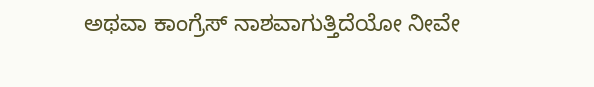ಅಥವಾ ಕಾಂಗ್ರೆಸ್ ನಾಶವಾಗುತ್ತಿದೆಯೋ ನೀವೇ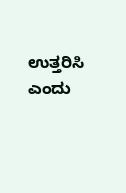ಉತ್ತರಿಸಿ ಎಂದು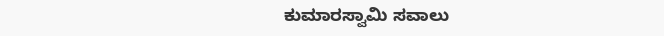ಕುಮಾರಸ್ವಾಮಿ ಸವಾಲು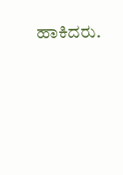ಹಾಕಿದರು.